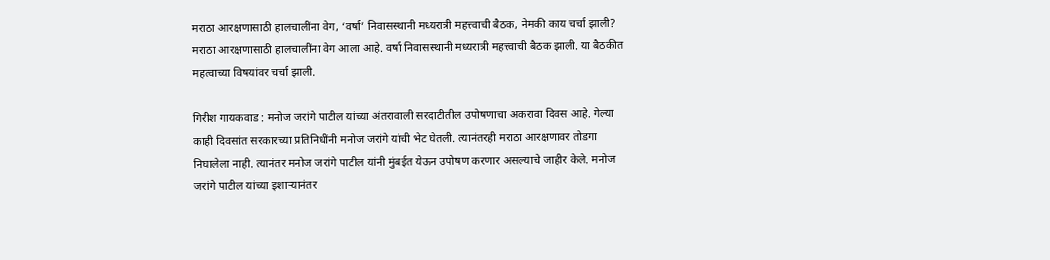मराठा आरक्षणासाठी हालचालींना वेग, ‘वर्षा’ निवासस्थानी मध्यरात्री महत्त्वाची बैठक, नेमकी काय चर्चा झाली?
मराठा आरक्षणासाठी हालचालींना वेग आला आहे. वर्षा निवासस्थानी मध्यरात्री महत्त्वाची बैठक झाली. या बैठकीत महत्वाच्या विषयांवर चर्चा झाली.

गिरीश गायकवाड : मनोज जरांगे पाटील यांच्या अंतरावाली सरदाटीतील उपोषणाचा अकरावा दिवस आहे. गेल्या काही दिवसांत सरकारच्या प्रतिनिधींनी मनोज जरांगे यांची भेट घेतली. त्यानंतरही मराठा आरक्षणावर तोडगा निघालेला नाही. त्यानंतर मनोज जरांगे पाटील यांनी मुंबईत येऊन उपोषण करणार असल्याचे जाहीर केले. मनोज जरांगे पाटील यांच्या इशाऱ्यानंतर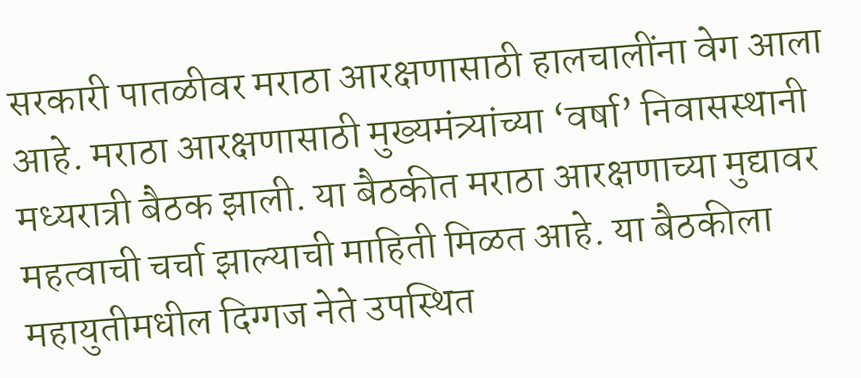सरकारी पातळीवर मराठा आरक्षणासाठी हालचालींना वेग आला आहे. मराठा आरक्षणासाठी मुख्यमंत्र्यांच्या ‘वर्षा’ निवासस्थानी मध्यरात्री बैठक झाली. या बैठकीत मराठा आरक्षणाच्या मुद्यावर महत्वाची चर्चा झाल्याची माहिती मिळत आहे. या बैठकीला महायुतीमधील दिग्गज नेते उपस्थित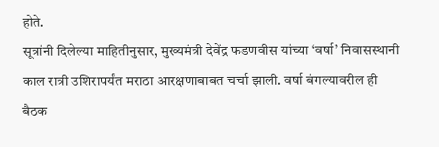होते.
सूत्रांनी दिलेल्या माहितीनुसार, मुख्यमंत्री देवेंद्र फडणवीस यांच्या ‘वर्षा’ निवासस्थानी काल रात्री उशिरापर्यंत मराठा आरक्षणाबाबत चर्चा झाली. वर्षा बंगल्यावरील ही बैठक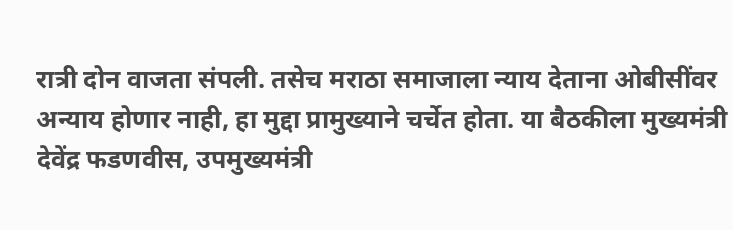रात्री दोन वाजता संपली. तसेच मराठा समाजाला न्याय देताना ओबीसींवर अन्याय होणार नाही, हा मुद्दा प्रामुख्याने चर्चेत होता. या बैठकीला मुख्यमंत्री देवेंद्र फडणवीस, उपमुख्यमंत्री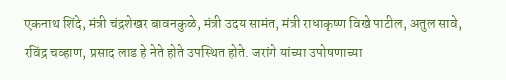एकनाथ शिंदे, मंत्री चंद्रशेखर बावनकुळे, मंत्री उदय सामंत, मंत्री राधाकृष्ण विखे पाटील, अतुल सावे, रविंद्र चव्हाण, प्रसाद लाड हे नेते होते उपस्थित होते. जरांगे यांच्या उपोषणाच्या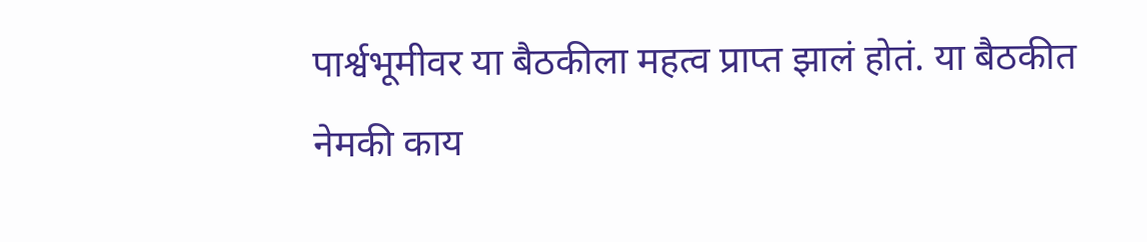पार्श्वभूमीवर या बैठकीला महत्व प्राप्त झालं होतं. या बैठकीत नेमकी काय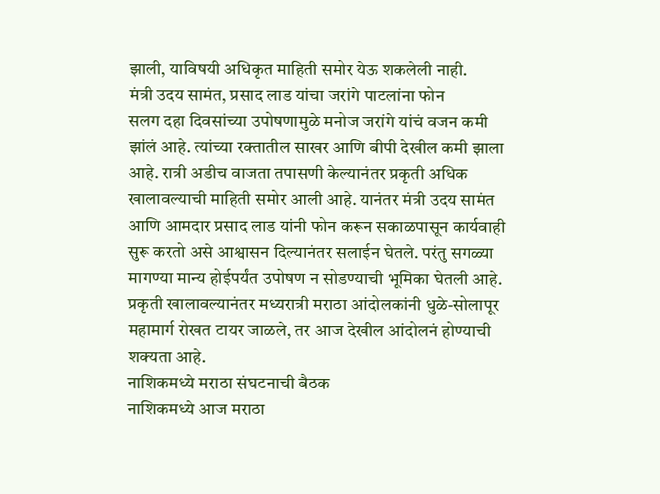झाली, याविषयी अधिकृत माहिती समोर येऊ शकलेली नाही.
मंत्री उदय सामंत, प्रसाद लाड यांचा जरांगे पाटलांना फोन
सलग दहा दिवसांच्या उपोषणामुळे मनोज जरांगे यांचं वजन कमी झांलं आहे. त्यांच्या रक्तातील साखर आणि बीपी देखील कमी झाला आहे. रात्री अडीच वाजता तपासणी केल्यानंतर प्रकृती अधिक खालावल्याची माहिती समोर आली आहे. यानंतर मंत्री उदय सामंत आणि आमदार प्रसाद लाड यांनी फोन करून सकाळपासून कार्यवाही सुरू करतो असे आश्वासन दिल्यानंतर सलाईन घेतले. परंतु सगळ्या मागण्या मान्य होईपर्यंत उपोषण न सोडण्याची भूमिका घेतली आहे. प्रकृती खालावल्यानंतर मध्यरात्री मराठा आंदोलकांनी धुळे-सोलापूर महामार्ग रोखत टायर जाळले, तर आज देखील आंदोलनं होण्याची शक्यता आहे.
नाशिकमध्ये मराठा संघटनाची बैठक
नाशिकमध्ये आज मराठा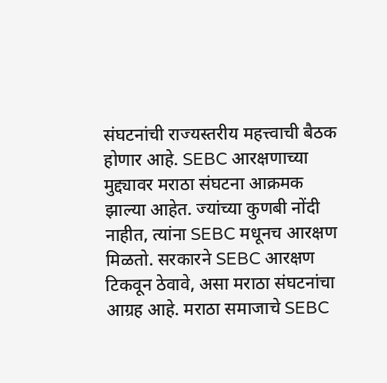संघटनांची राज्यस्तरीय महत्त्वाची बैठक होणार आहे. SEBC आरक्षणाच्या मुद्द्यावर मराठा संघटना आक्रमक झाल्या आहेत. ज्यांच्या कुणबी नोंदी नाहीत, त्यांना SEBC मधूनच आरक्षण मिळतो. सरकारने SEBC आरक्षण टिकवून ठेवावे, असा मराठा संघटनांचा आग्रह आहे. मराठा समाजाचे SEBC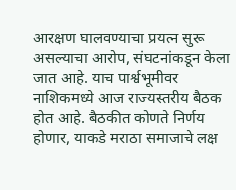आरक्षण घालवण्याचा प्रयत्न सुरू असल्याचा आरोप, संघटनांकडून केला जात आहे. याच पार्श्वभूमीवर नाशिकमध्ये आज राज्यस्तरीय बैठक होत आहे. बैठकीत कोणते निर्णय होणार, याकडे मराठा समाजाचे लक्ष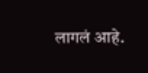लागलं आहे.